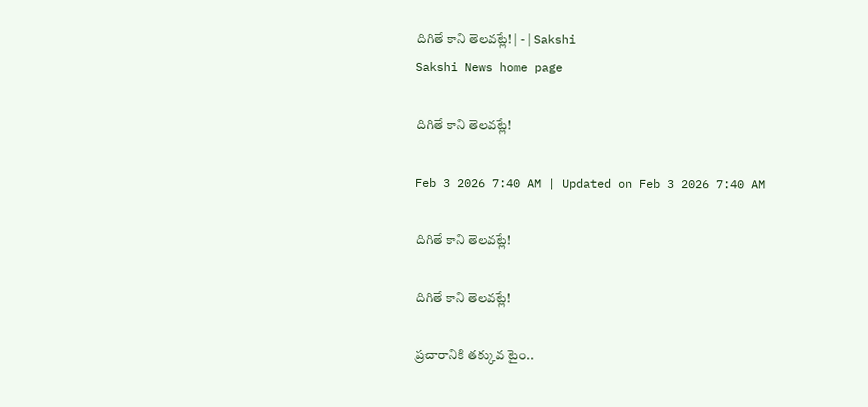దిగితే కాని తెలవట్లే! | - | Sakshi
Sakshi News home page

దిగితే కాని తెలవట్లే!

Feb 3 2026 7:40 AM | Updated on Feb 3 2026 7:40 AM

దిగితే కాని తెలవట్లే!

దిగితే కాని తెలవట్లే!

ప్రచారానికి తక్కువ టైం..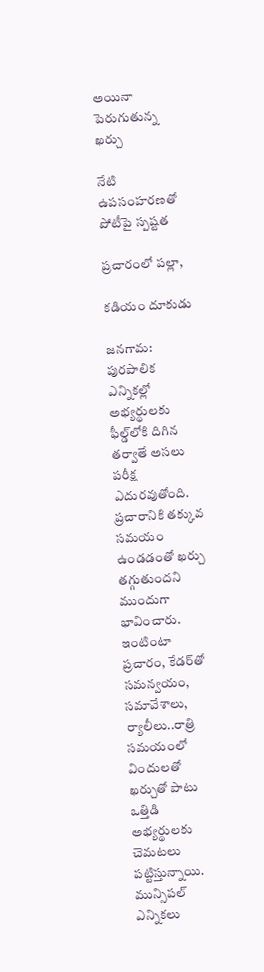అయినా పెరుగుతున్న ఖర్చు

నేటి ఉపసంహరణతో పోటీపై స్పష్టత

ప్రచారంలో పల్లా,

కడియం దూకుడు

జనగామ: పురపాలిక ఎన్నికల్లో అభ్యర్థులకు ఫీల్డ్‌లోకి దిగిన తర్వాతే అసలు పరీక్ష ఎదురవుతోంది. ప్రచారానికి తక్కువ సమయం ఉండడంతో ఖర్చు తగ్గుతుందని ముందుగా భావించారు. ఇంటింటా ప్రచారం, కేడర్‌తో సమన్వయం, సమావేశాలు, ర్యాలీలు..రాత్రి సమయంలో విందులతో ఖర్చుతో పాటు ఒత్తిడి అభ్యర్థులకు చెమటలు పట్టిస్తున్నాయి. మున్సిపల్‌ ఎన్నికలు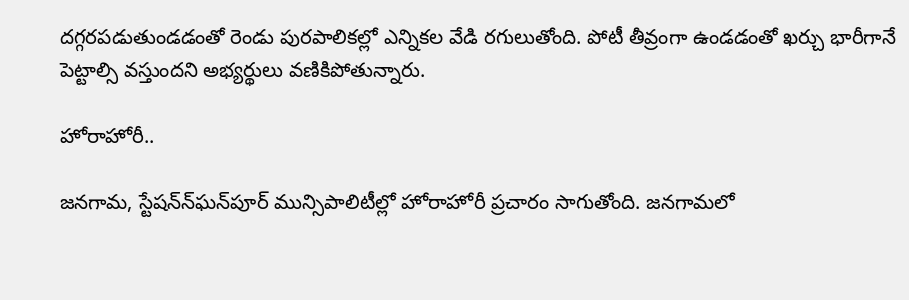దగ్గరపడుతుండడంతో రెండు పురపాలికల్లో ఎన్నికల వేడి రగులుతోంది. పోటీ తీవ్రంగా ఉండడంతో ఖర్చు భారీగానే పెట్టాల్సి వస్తుందని అభ్యర్థులు వణికిపోతున్నారు.

హోరాహోరీ..

జనగామ, స్టేషన్‌న్‌ఘన్‌పూర్‌ మున్సిపాలిటీల్లో హోరాహోరీ ప్రచారం సాగుతోంది. జనగామలో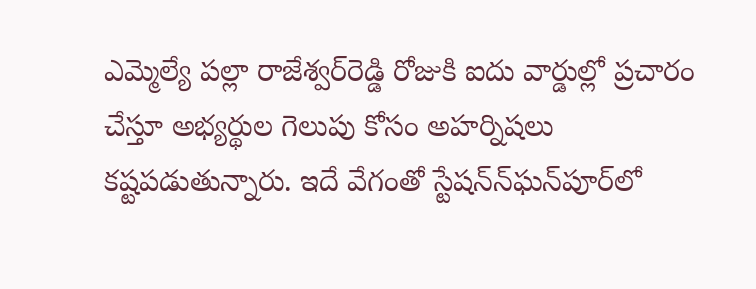ఎమ్మెల్యే పల్లా రాజేశ్వర్‌రెడ్డి రోజుకి ఐదు వార్డుల్లో ప్రచారం చేస్తూ అభ్యర్థుల గెలుపు కోసం అహర్నిషలు కష్టపడుతున్నారు. ఇదే వేగంతో స్టేషన్‌న్‌ఘన్‌పూర్‌లో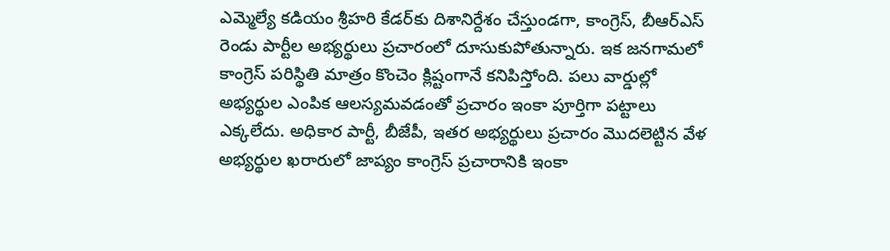ఎమ్మెల్యే కడియం శ్రీహరి కేడర్‌కు దిశానిర్దేశం చేస్తుండగా, కాంగ్రెస్‌, బీఆర్‌ఎస్‌ రెండు పార్టీల అభ్యర్థులు ప్రచారంలో దూసుకుపోతున్నారు. ఇక జనగామలో కాంగ్రెస్‌ పరిస్థితి మాత్రం కొంచెం క్లిష్టంగానే కనిపిస్తోంది. పలు వార్డుల్లో అభ్యర్థుల ఎంపిక ఆలస్యమవడంతో ప్రచారం ఇంకా పూర్తిగా పట్టాలు ఎక్కలేదు. అధికార పార్టీ, బీజేపీ, ఇతర అభ్యర్థులు ప్రచారం మొదలెట్టిన వేళ అభ్యర్థుల ఖరారులో జాప్యం కాంగ్రెస్‌ ప్రచారానికి ఇంకా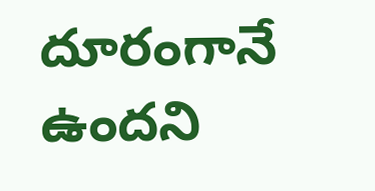దూరంగానే ఉందని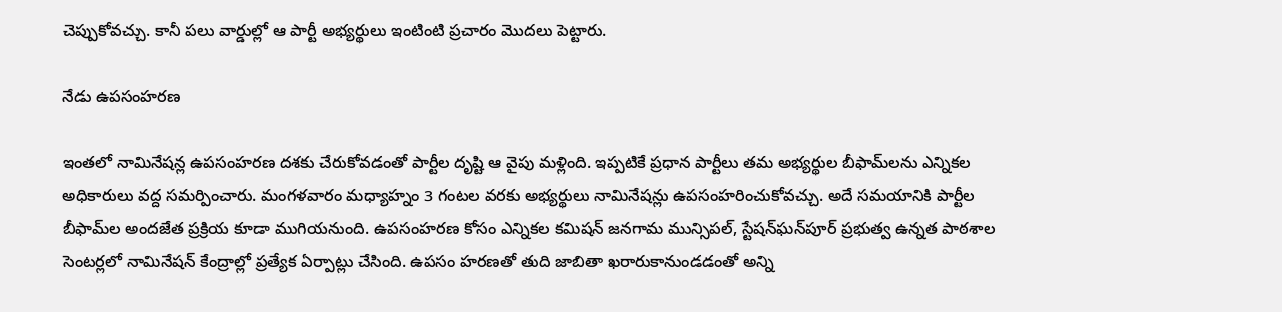చెప్పుకోవచ్చు. కానీ పలు వార్డుల్లో ఆ పార్టీ అభ్యర్థులు ఇంటింటి ప్రచారం మొదలు పెట్టారు.

నేడు ఉపసంహరణ

ఇంతలో నామినేషన్ల ఉపసంహరణ దశకు చేరుకోవడంతో పార్టీల దృష్టి ఆ వైపు మళ్లింది. ఇప్పటికే ప్రధాన పార్టీలు తమ అభ్యర్థుల బీఫామ్‌లను ఎన్నికల అధికారులు వద్ద సమర్పించారు. మంగళవారం మధ్యాహ్నం 3 గంటల వరకు అభ్యర్థులు నామినేషన్లు ఉపసంహరించుకోవచ్చు. అదే సమయానికి పార్టీల బీఫామ్‌ల అందజేత ప్రక్రియ కూడా ముగియనుంది. ఉపసంహరణ కోసం ఎన్నికల కమిషన్‌ జనగామ మున్సిపల్‌, స్టేషన్‌ఘన్‌పూర్‌ ప్రభుత్వ ఉన్నత పాఠశాల సెంటర్లలో నామినేషన్‌ కేంద్రాల్లో ప్రత్యేక ఏర్పాట్లు చేసింది. ఉపసం హరణతో తుది జాబితా ఖరారుకానుండడంతో అన్ని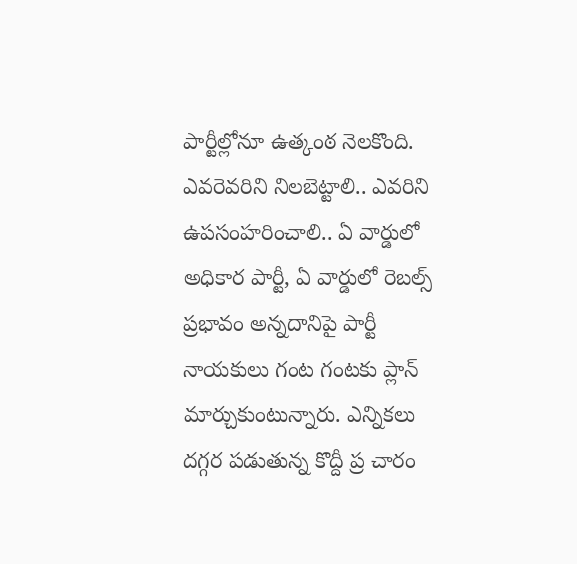పార్టీల్లోనూ ఉత్కంఠ నెలకొంది. ఎవరెవరిని నిలబెట్టాలి.. ఎవరిని ఉపసంహరించాలి.. ఏ వార్డులో అధికార పార్టీ, ఏ వార్డులో రెబల్స్‌ ప్రభావం అన్నదానిపై పార్టీ నాయకులు గంట గంటకు ప్లాన్‌ మార్చుకుంటున్నారు. ఎన్నికలు దగ్గర పడుతున్న కొద్దీ ప్ర చారం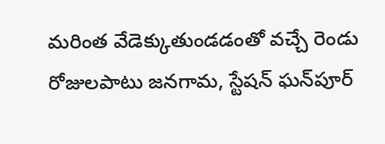మరింత వేడెక్కుతుండడంతో వచ్చే రెండు రోజులపాటు జనగామ, స్టేషన్‌ ఘన్‌పూర్‌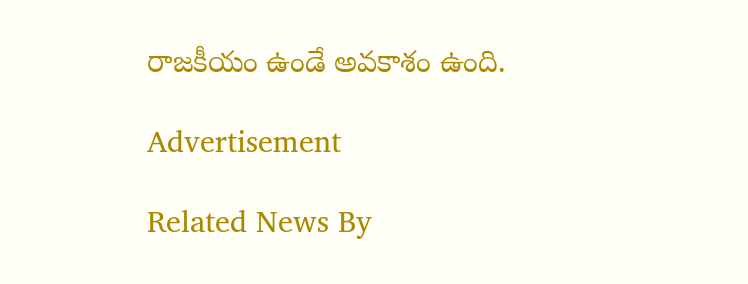రాజకీయం ఉండే అవకాశం ఉంది.

Advertisement

Related News By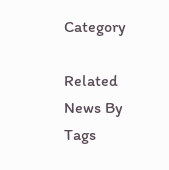Category

Related News By Tags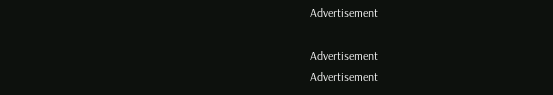Advertisement

Advertisement
Advertisement